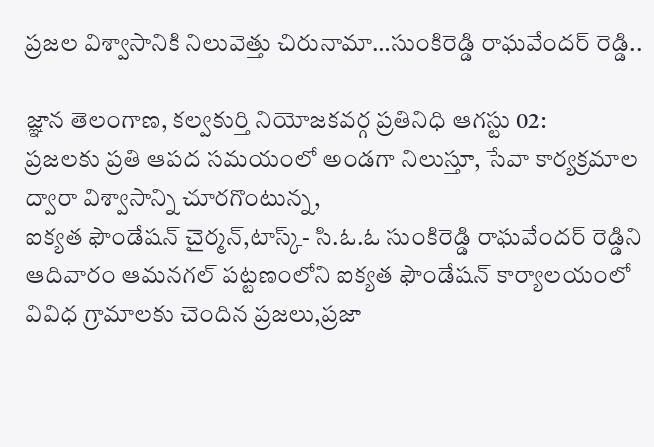ప్రజల విశ్వాసానికి నిలువెత్తు చిరునామా…సుంకిరెడ్డి రాఘవేందర్ రెడ్డి..

జ్ఞాన తెలంగాణ, కల్వకుర్తి నియోజకవర్గ ప్రతినిధి ఆగస్టు 02:
ప్రజలకు ప్రతి ఆపద సమయంలో అండగా నిలుస్తూ, సేవా కార్యక్రమాల ద్వారా విశ్వాసాన్ని చూరగొంటున్న,
ఐక్యత ఫౌండేషన్ చైర్మన్,టాస్క్- సి.ఓ.ఓ సుంకిరెడ్డి రాఘవేందర్ రెడ్డిని ఆదివారం ఆమనగల్‌ పట్టణంలోని ఐక్యత ఫౌండేషన్ కార్యాలయంలో వివిధ గ్రామాలకు చెందిన ప్రజలు,ప్రజా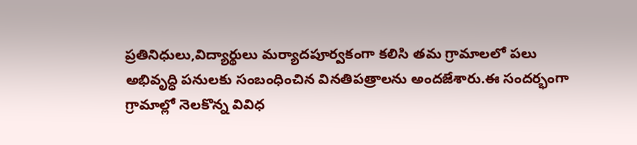ప్రతినిధులు,విద్యార్థులు మర్యాదపూర్వకంగా కలిసి తమ గ్రామాలలో పలు అభివృద్ధి పనులకు సంబంధించిన వినతిపత్రాలను అందజేశారు.ఈ సందర్భంగా గ్రామాల్లో నెలకొన్న వివిధ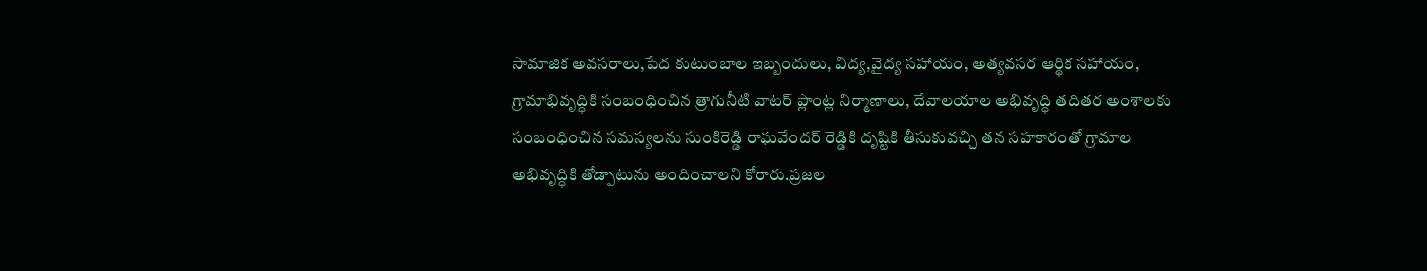సామాజిక అవసరాలు,పేద కుటుంబాల ఇబ్బందులు, విద్య,వైద్య సహాయం, అత్యవసర ఆర్థిక సహాయం, గ్రామాభివృద్ధికి సంబంధించిన త్రాగునీటి వాటర్ ప్లాంట్ల నిర్మాణాలు, దేవాలయాల అభివృద్ధి తదితర అంశాలకు సంబంధించిన సమస్యలను సుంకిరెడ్డి రాఘవేందర్ రెడ్డికి దృష్టికి తీసుకువచ్చి తన సహకారంతో గ్రామాల అభివృద్ధికి తోడ్పాటును అందించాలని కోరారు.ప్రజల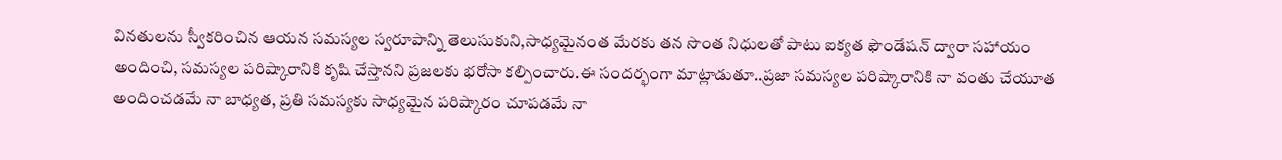వినతులను స్వీకరించిన ఆయన సమస్యల స్వరూపాన్ని తెలుసుకుని,సాధ్యమైనంత మేరకు తన సొంత నిధులతో పాటు ఐక్యత ఫౌండేషన్ ద్వారా సహాయం అందించి, సమస్యల పరిష్కారానికి కృషి చేస్తానని ప్రజలకు భరోసా కల్పించారు.ఈ సందర్భంగా మాట్లాడుతూ..ప్రజా సమస్యల పరిష్కారానికి నా వంతు చేయూత అందించడమే నా బాధ్యత, ప్రతి సమస్యకు సాధ్యమైన పరిష్కారం చూపడమే నా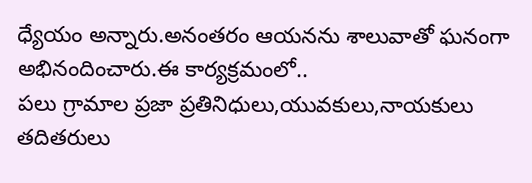ధ్యేయం అన్నారు.అనంతరం ఆయనను శాలువాతో ఘనంగా అభినందించారు.ఈ కార్యక్రమంలో..
పలు గ్రామాల ప్రజా ప్రతినిధులు,యువకులు,నాయకులు తదితరులు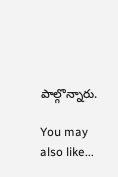పాల్గొన్నారు.

You may also like...